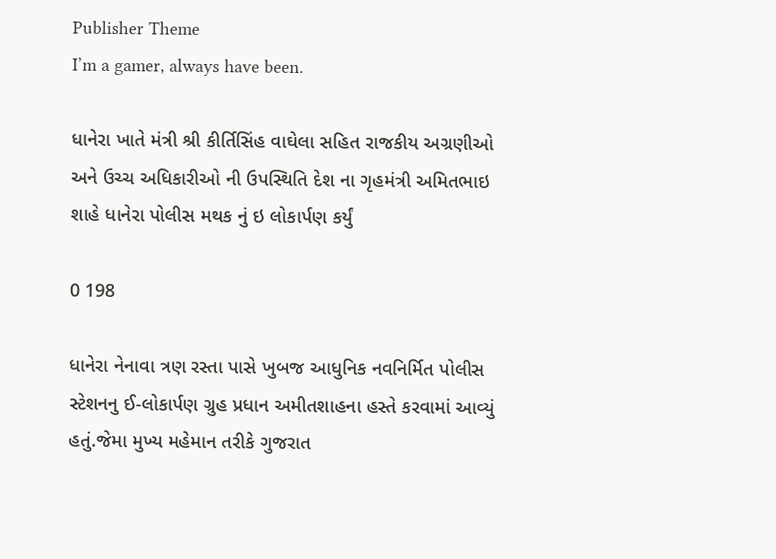Publisher Theme
I’m a gamer, always have been.

ધાનેરા ખાતે મંત્રી શ્રી કીર્તિસિંહ વાઘેલા સહિત રાજકીય અગ્રણીઓ અને ઉચ્ચ અધિકારીઓ ની ઉપસ્થિતિ દેશ ના ગૃહમંત્રી અમિતભાઇ શાહે ધાનેરા પોલીસ મથક નું ઇ લોકાર્પણ કર્યું

0 198

ધાનેરા નેનાવા ત્રણ રસ્તા પાસે ખુબજ આધુનિક નવનિર્મિત પોલીસ સ્ટેશનનુ ઈ-લોકાર્પણ ગ્રુહ પ્રધાન અમીતશાહના હસ્તે કરવામાં આવ્યું હતું.જેમા મુખ્ય મહેમાન તરીકે ગુજરાત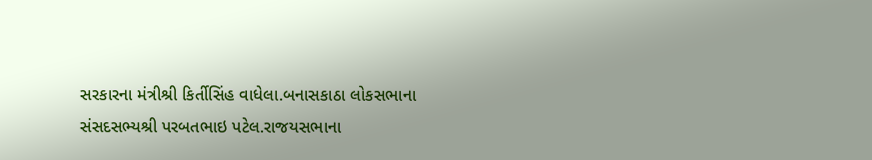સરકારના મંત્રીશ્રી કિર્તીસિંહ વાધેલા.બનાસકાઠા લોકસભાના સંસદસભ્યશ્રી પરબતભાઇ પટેલ.રાજયસભાના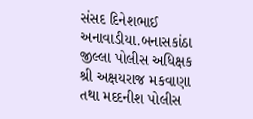સંસદ દિનેશભાઈ અનાવાડીયા.બનાસકાંઠા જીલ્લા પોલીસ અધિક્ષક શ્રી અક્ષયરાજ મકવાણા તથા મદદનીશ પોલીસ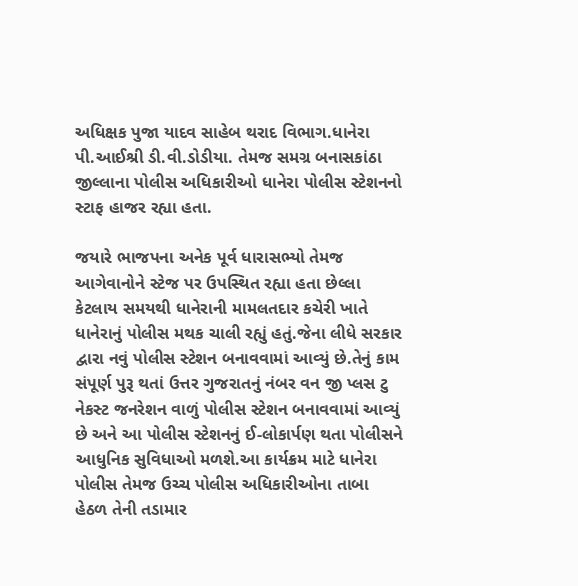અધિક્ષક પુજા યાદવ સાહેબ થરાદ વિભાગ.ધાનેરા પી.આઈશ્રી ડી.વી.ડોડીયા. તેમજ સમગ્ર બનાસકાંઠા જીલ્લાના પોલીસ અધિકારીઓ ધાનેરા પોલીસ સ્ટેશનનો સ્ટાફ હાજર રહ્યા હતા.

જયારે ભાજપના અનેક પૂર્વ ધારાસભ્યો તેમજ આગેવાનોને સ્ટેજ પર ઉપસ્થિત રહ્યા હતા છેલ્લા કેટલાય સમયથી ધાનેરાની મામલતદાર કચેરી ખાતે ધાનેરાનું પોલીસ મથક ચાલી રહ્યું હતું.જેના લીધે સરકાર દ્વારા નવું પોલીસ સ્ટેશન બનાવવામાં આવ્યું છે.તેનું કામ સંપૂર્ણ પુરૂ થતાં ઉત્તર ગુજરાતનું નંબર વન જી પ્લસ ટુ નેકસ્ટ જનરેશન વાળું પોલીસ સ્ટેશન બનાવવામાં આવ્યું છે અને આ પોલીસ સ્ટેશનનું ઈ-લોકાર્પણ થતા પોલીસને આધુનિક સુવિધાઓ મળશે.આ કાર્યક્રમ માટે ધાનેરા પોલીસ તેમજ ઉચ્ચ પોલીસ અધિકારીઓના તાબા હેઠળ તેની તડામાર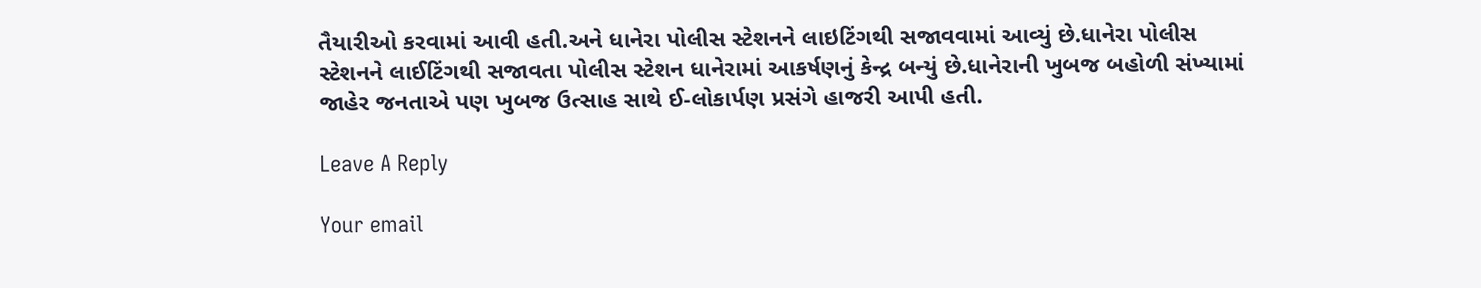તૈયારીઓ કરવામાં આવી હતી.અને ધાનેરા પોલીસ સ્ટેશનને લાઇટિંગથી સજાવવામાં આવ્યું છે.ધાનેરા પોલીસ સ્ટેશનને લાઈટિંગથી સજાવતા પોલીસ સ્ટેશન ધાનેરામાં આકર્ષણનું કેન્દ્ર બન્યું છે.ધાનેરાની ખુબજ બહોળી સંખ્યામાં જાહેર જનતાએ પણ ખુબજ ઉત્સાહ સાથે ઈ-લોકાર્પણ પ્રસંગે હાજરી આપી હતી.

Leave A Reply

Your email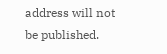address will not be published.